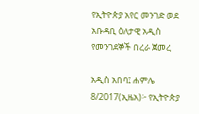የኢትዮጵያ አየር መንገድ ወደ አቡዳቢ ዕለታዊ አዲስ የመንገደኞች በረራ ጀመረ

አዲስ አበባ፤ ሐምሌ 8/2017(ኢዜአ)፦ የኢትዮጵያ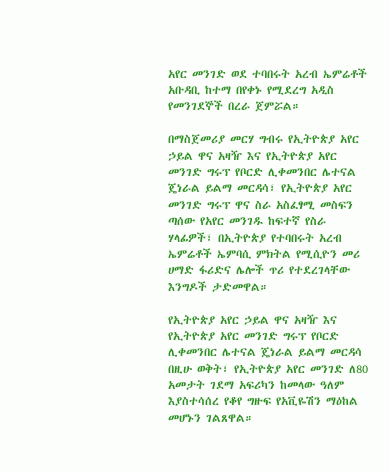አየር መንገድ ወደ ተባበሩት አረብ ኤምሬቶች አቡዳቢ ከተማ በየቀኑ የሚደረግ አዲስ የመንገደኞች በረራ ጀምሯል።

በማስጀመሪያ መርሃ ግብሩ የኢትዮጵያ አየር ኃይል ዋና አዛዥ እና የኢትዮጵያ አየር መንገድ ግሩፕ የቦርድ ሊቀመንበር ሌተናል ጄነራል ይልማ መርዳሳ፣ የኢትዮጵያ አየር መንገድ ግሩፕ ዋና ስራ አስፈፃሚ መስፍን ጣሰው የአየር መንገዱ ከፍተኛ የስራ ሃላፊዎች፣ በኢትዮጵያ የተባበሩት አረብ ኤምሬቶች ኤምባሲ ምክትል የሚሲዮን መሪ ሀማድ ፋሪድና ሌሎች ጥሪ የተደረገላቸው እንግዶች ታድመዋል።

የኢትዮጵያ አየር ኃይል ዋና አዛዥ እና የኢትዮጵያ አየር መንገድ ግሩፕ የቦርድ ሊቀመንበር ሌተናል ጄነራል ይልማ መርዳሳ በዚሁ ወቅት፣ የኢትዮጵያ አየር መንገድ ለ80 አመታት ገደማ አፍሪካን ከመላው ዓለም እያስተሳሰረ የቆየ ግዙፍ የአቪዬሽን ማዕከል መሆኑን ገልጸዋል።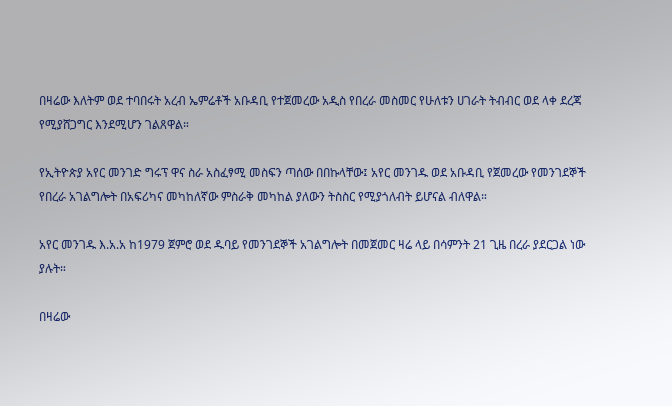በዛሬው እለትም ወደ ተባበሩት አረብ ኤምሬቶች አቡዳቢ የተጀመረው አዲስ የበረራ መስመር የሁለቱን ሀገራት ትብብር ወደ ላቀ ደረጃ የሚያሸጋግር እንደሚሆን ገልጸዋል።

የኢትዮጵያ አየር መንገድ ግሩፕ ዋና ስራ አስፈፃሚ መስፍን ጣሰው በበኩላቸው፤ አየር መንገዱ ወደ አቡዳቢ የጀመረው የመንገደኞች የበረራ አገልግሎት በአፍሪካና መካከለኛው ምስራቅ መካከል ያለውን ትስስር የሚያጎለብት ይሆናል ብለዋል።

አየር መንገዱ እ.አ.አ ከ1979 ጀምሮ ወደ ዱባይ የመንገደኞች አገልግሎት በመጀመር ዛሬ ላይ በሳምንት 21 ጊዜ በረራ ያደርጋል ነው ያሉት።

በዛሬው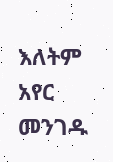እለትም አየር መንገዱ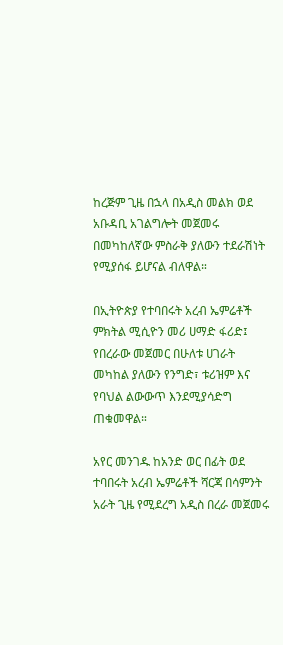ከረጅም ጊዜ በኋላ በአዲስ መልክ ወደ አቡዳቢ አገልግሎት መጀመሩ በመካከለኛው ምስራቅ ያለውን ተደራሽነት የሚያሰፋ ይሆናል ብለዋል።

በኢትዮጵያ የተባበሩት አረብ ኤምሬቶች ምክትል ሚሲዮን መሪ ሀማድ ፋሪድ፤ የበረራው መጀመር በሁለቱ ሀገራት መካከል ያለውን የንግድ፣ ቱሪዝም እና የባህል ልውውጥ እንደሚያሳድግ ጠቁመዋል።

አየር መንገዱ ከአንድ ወር በፊት ወደ ተባበሩት አረብ ኤምሬቶች ሻርጃ በሳምንት አራት ጊዜ የሚደረግ አዲስ በረራ መጀመሩ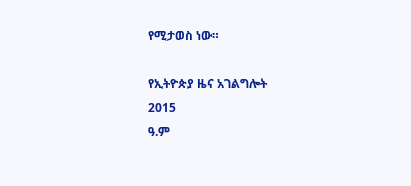የሚታወስ ነው።

የኢትዮጵያ ዜና አገልግሎት
2015
ዓ.ም